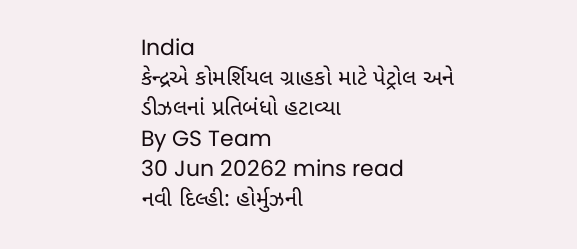India
કેન્દ્રએ કોમર્શિયલ ગ્રાહકો માટે પેટ્રોલ અને ડીઝલનાં પ્રતિબંધો હટાવ્યા
By GS Team
30 Jun 20262 mins read
નવી દિલ્હી: હોર્મુઝની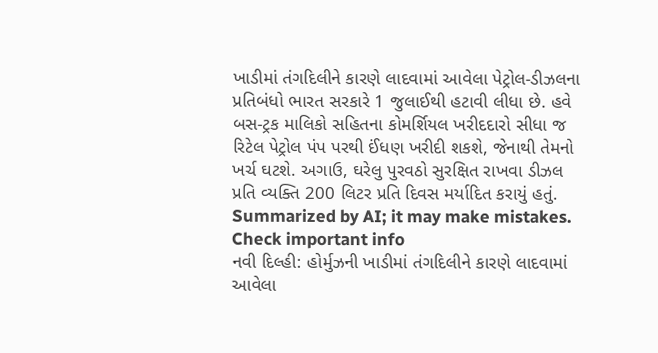ખાડીમાં તંગદિલીને કારણે લાદવામાં આવેલા પેટ્રોલ-ડીઝલના પ્રતિબંધો ભારત સરકારે 1 જુલાઈથી હટાવી લીધા છે. હવે બસ-ટ્રક માલિકો સહિતના કોમર્શિયલ ખરીદદારો સીધા જ રિટેલ પેટ્રોલ પંપ પરથી ઈંધણ ખરીદી શકશે, જેનાથી તેમનો ખર્ચ ઘટશે. અગાઉ, ઘરેલુ પુરવઠો સુરક્ષિત રાખવા ડીઝલ પ્રતિ વ્યક્તિ 200 લિટર પ્રતિ દિવસ મર્યાદિત કરાયું હતું.
Summarized by AI; it may make mistakes. Check important info
નવી દિલ્હી: હોર્મુઝની ખાડીમાં તંગદિલીને કારણે લાદવામાં આવેલા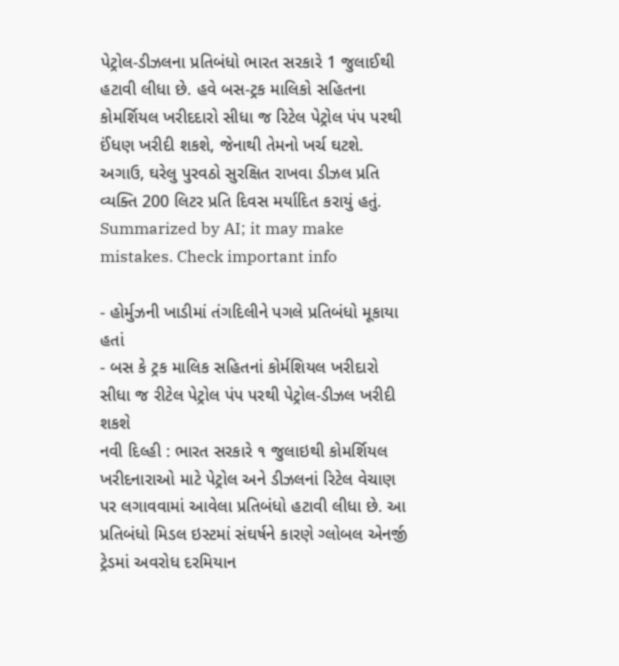પેટ્રોલ-ડીઝલના પ્રતિબંધો ભારત સરકારે 1 જુલાઈથી હટાવી લીધા છે. હવે બસ-ટ્રક માલિકો સહિતના કોમર્શિયલ ખરીદદારો સીધા જ રિટેલ પેટ્રોલ પંપ પરથી ઈંધણ ખરીદી શકશે, જેનાથી તેમનો ખર્ચ ઘટશે. અગાઉ, ઘરેલુ પુરવઠો સુરક્ષિત રાખવા ડીઝલ પ્રતિ વ્યક્તિ 200 લિટર પ્રતિ દિવસ મર્યાદિત કરાયું હતું.
Summarized by AI; it may make mistakes. Check important info

- હોર્મુઝની ખાડીમાં તંગદિલીને પગલે પ્રતિબંધો મૂકાયા હતાં
- બસ કે ટ્રક માલિક સહિતનાં કોર્મશિયલ ખરીદારો સીધા જ રીટેલ પેટ્રોલ પંપ પરથી પેટ્રોલ-ડીઝલ ખરીદી શકશે
નવી દિલ્હી : ભારત સરકારે ૧ જુલાઇથી કોમર્શિયલ ખરીદનારાઓ માટે પેટ્રોલ અને ડીઝલનાં રિટેલ વેચાણ પર લગાવવામાં આવેલા પ્રતિબંધો હટાવી લીધા છે. આ પ્રતિબંધો મિડલ ઇસ્ટમાં સંઘર્ષને કારણે ગ્લોબલ એનર્જી ટ્રેડમાં અવરોધ દરમિયાન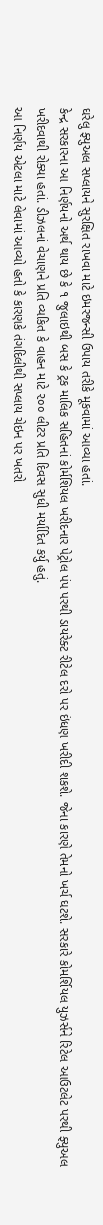ઘરેલુ ફ્યુઅલ સપ્લાયને સુરક્ષિત રાખવા માટે ઇમરજન્સી ઉપાય તરીકે મૂકવામાં આવ્યા હતાં.
કેન્દ્ર સરકારના આ નિર્ણયનો અર્થ થાય છે કે ૧ જુલાઇથી બસ કે ટ્રક માલિક સહિતનાં કોર્મશિયલ ખરીદનાર પેટ્રોલ પંપ પરથી ડાયરેક્ટ રીટેલ દરો પર ઇંધણ ખરીદી શકશે. જેના કારણે તેમનો ખર્ચ ઘટશે. સરકારે કોમર્શિયલ યુઝર્સને રિટેલ આઉટલેટ પરથી ફ્યુઅલ ખરીદવાથી રોક્યા હતાં. ડીઝલનાં વેચાણને પ્રતિ વ્યકિત કે વાહન માટે ૨૦૦ લીટર પ્રતિ દિવસ સુધી મર્યાદિત કર્યુ હતું.
આ નિર્ણય એટલા માટે લેવામાં આવ્યો હતો કે કારણકે તંગદિલીથી સપ્લાય ચેઇન પર ખતરો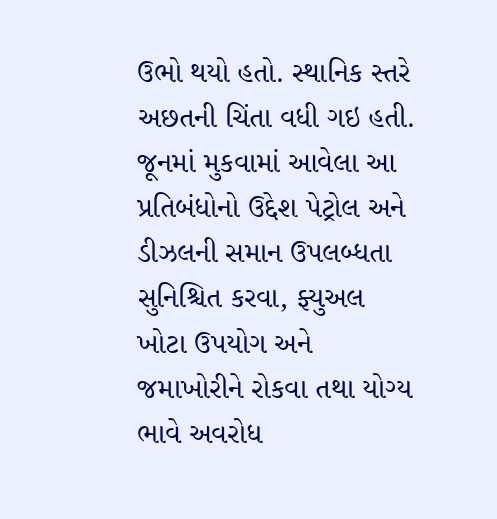ઉભો થયો હતો. સ્થાનિક સ્તરે અછતની ચિંતા વધી ગઇ હતી.
જૂનમાં મુકવામાં આવેલા આ પ્રતિબંધોનો ઉદ્દેશ પેટ્રોલ અને ડીઝલની સમાન ઉપલબ્ધતા સુનિશ્ચિત કરવા, ફ્યુઅલ ખોટા ઉપયોગ અને જમાખોરીને રોકવા તથા યોગ્ય ભાવે અવરોધ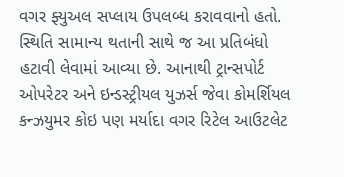વગર ફ્યુઅલ સપ્લાય ઉપલબ્ધ કરાવવાનો હતો.
સ્થિતિ સામાન્ય થતાની સાથે જ આ પ્રતિબંધો હટાવી લેવામાં આવ્યા છે. આનાથી ટ્રાન્સપોર્ટ ઓપરેટર અને ઇન્ડસ્ટ્રીયલ યુઝર્સ જેવા કોમર્શિયલ કન્ઝયુમર કોઇ પણ મર્યાદા વગર રિટેલ આઉટલેટ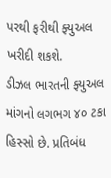પરથી ફરીથી ફ્યુઅલ ખરીદી શકશે.
ડીઝલ ભારતની ફ્યુઅલ માંગનો લગભગ ૪૦ ટકા હિસ્સો છે. પ્રતિબંધ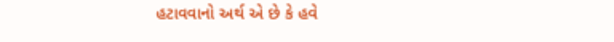હટાવવાનો અર્થ એ છે કે હવે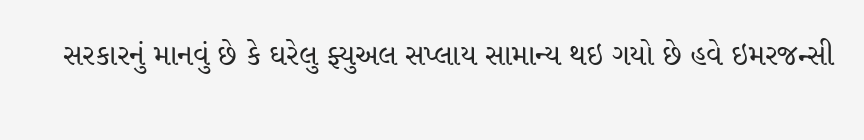સરકારનું માનવું છે કે ઘરેલુ ફ્યુઅલ સપ્લાય સામાન્ય થઇ ગયો છે હવે ઇમરજન્સી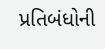પ્રતિબંધોની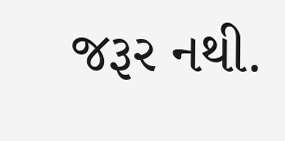જરૂર નથી.